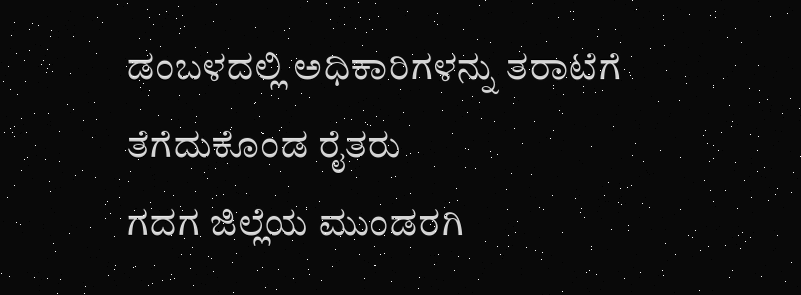ಡಂಬಳದಲ್ಲಿ ಅಧಿಕಾರಿಗಳನ್ನು ತರಾಟೆಗೆ ತೆಗೆದುಕೊಂಡ ರೈತರು
ಗದಗ ಜಿಲ್ಲೆಯ ಮುಂಡರಗಿ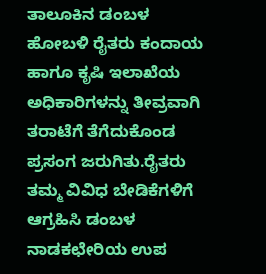ತಾಲೂಕಿನ ಡಂಬಳ ಹೋಬಳಿ ರೈತರು ಕಂದಾಯ ಹಾಗೂ ಕೃಷಿ ಇಲಾಖೆಯ ಅಧಿಕಾರಿಗಳನ್ನು ತೀವ್ರವಾಗಿ ತರಾಟೆಗೆ ತೆಗೆದುಕೊಂಡ ಪ್ರಸಂಗ ಜರುಗಿತು.ರೈತರು ತಮ್ಮ ವಿವಿಧ ಬೇಡಿಕೆಗಳಿಗೆ ಆಗ್ರಹಿಸಿ ಡಂಬಳ ನಾಡಕಛೇರಿಯ ಉಪ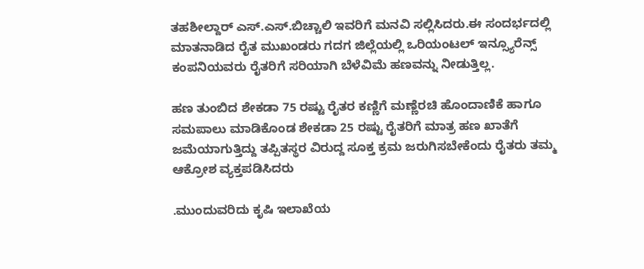ತಹಶೀಲ್ದಾರ್ ಎಸ್.ಎಸ್.ಬಿಚ್ಚಾಲಿ ಇವರಿಗೆ ಮನವಿ ಸಲ್ಲಿಸಿದರು.ಈ ಸಂದರ್ಭದಲ್ಲಿ ಮಾತನಾಡಿದ ರೈತ ಮುಖಂಡರು ಗದಗ ಜಿಲ್ಲೆಯಲ್ಲಿ ಒರಿಯಂಟಲ್ ಇನ್ಸ್ಯೂರೆನ್ಸ್ ಕಂಪನಿಯವರು ರೈತರಿಗೆ ಸರಿಯಾಗಿ ಬೆಳೆವಿಮೆ ಹಣವನ್ನು ನೀಡುತ್ತಿಲ್ಲ.

ಹಣ ತುಂಬಿದ ಶೇಕಡಾ 75 ರಷ್ಟು ರೈತರ ಕಣ್ಣಿಗೆ ಮಣ್ಣೆರಚಿ ಹೊಂದಾಣಿಕೆ ಹಾಗೂ ಸಮಪಾಲು ಮಾಡಿಕೊಂಡ ಶೇಕಡಾ 25 ರಷ್ಟು ರೈತರಿಗೆ ಮಾತ್ರ ಹಣ ಖಾತೆಗೆ ಜಮೆಯಾಗುತ್ತಿದ್ದು ತಪ್ಪಿತಸ್ಥರ ವಿರುದ್ದ ಸೂಕ್ತ ಕ್ರಮ ಜರುಗಿಸಬೇಕೆಂದು ರೈತರು ತಮ್ಮ ಆಕ್ರೋಶ ವ್ಯಕ್ತಪಡಿಸಿದರು

.ಮುಂದುವರಿದು ಕೃಷಿ ಇಲಾಖೆಯ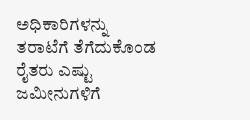ಅಧಿಕಾರಿಗಳನ್ನು ತರಾಟೆಗೆ ತೆಗೆದುಕೊಂಡ ರೈತರು ಎಷ್ಟು ಜಮೀನುಗಳಿಗೆ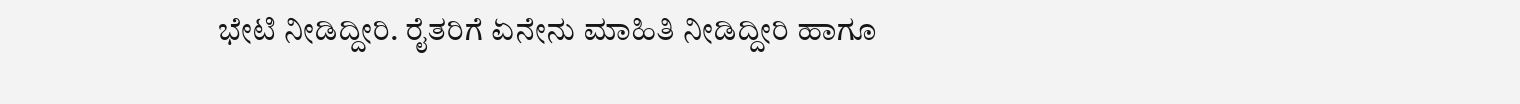ಭೇಟಿ ನೀಡಿದ್ದೀರಿ. ರೈತರಿಗೆ ಏನೇನು ಮಾಹಿತಿ ನೀಡಿದ್ದೀರಿ ಹಾಗೂ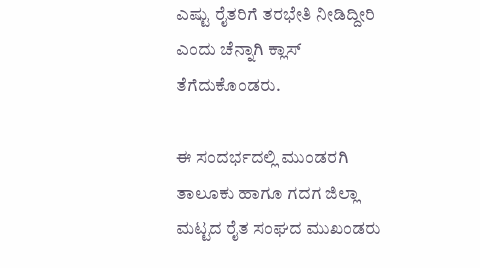ಎಷ್ಟು ರೈತರಿಗೆ ತರಭೇತಿ ನೀಡಿದ್ದೀರಿ ಎಂದು ಚೆನ್ನಾಗಿ ಕ್ಲಾಸ್ ತೆಗೆದುಕೊಂಡರು.

ಈ ಸಂದರ್ಭದಲ್ಲಿ ಮುಂಡರಗಿ ತಾಲೂಕು ಹಾಗೂ ಗದಗ ಜಿಲ್ಲಾ ಮಟ್ಟದ ರೈತ ಸಂಘದ ಮುಖಂಡರು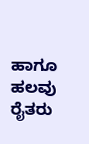ಹಾಗೂ ಹಲವು ರೈತರು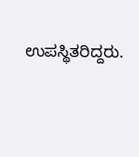ಉಪಸ್ಥಿತರಿದ್ದರು.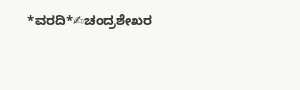*ವರದಿ*✍ಚಂದ್ರಶೇಖರ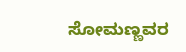ಸೋಮಣ್ಣವರ